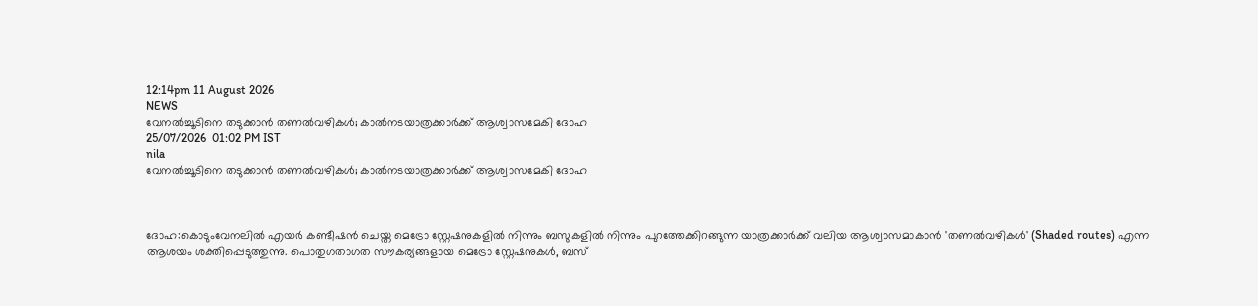12:14pm 11 August 2026
NEWS
വേനൽച്ചൂടിനെ തടുക്കാൻ തണൽവഴികൾ; കാൽനടയാത്രക്കാർക്ക് ആശ്വാസമേകി ദോഹ
25/07/2026  01:02 PM IST
nila
വേനൽച്ചൂടിനെ തടുക്കാൻ തണൽവഴികൾ; കാൽനടയാത്രക്കാർക്ക് ആശ്വാസമേകി ദോഹ



ദോഹ:കൊടുംവേനലിൽ എയർ കണ്ടീഷൻ ചെയ്ത മെട്രോ സ്റ്റേഷനുകളിൽ നിന്നും ബസുകളിൽ നിന്നും പുറത്തേക്കിറങ്ങുന്ന യാത്രക്കാർക്ക് വലിയ ആശ്വാസമാകാൻ 'തണൽവഴികൾ' (Shaded routes) എന്ന ആശയം ശക്തിപ്പെടുത്തുന്നു. പൊതുഗതാഗത സൗകര്യങ്ങളായ മെട്രോ സ്റ്റേഷനുകൾ, ബസ്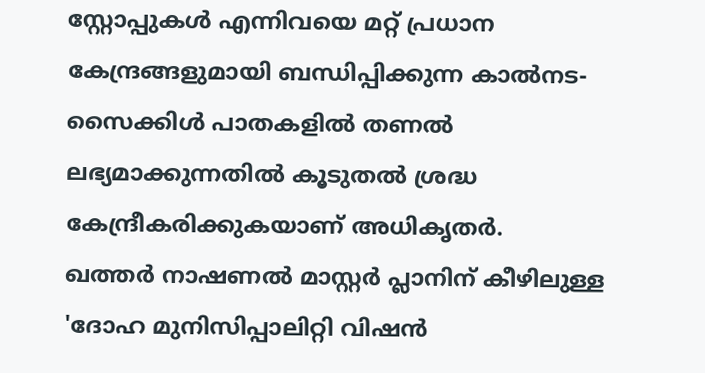സ്റ്റോപ്പുകൾ എന്നിവയെ മറ്റ് പ്രധാന കേന്ദ്രങ്ങളുമായി ബന്ധിപ്പിക്കുന്ന കാൽനട-സൈക്കിൾ പാതകളിൽ തണൽ ലഭ്യമാക്കുന്നതിൽ കൂടുതൽ ശ്രദ്ധ കേന്ദ്രീകരിക്കുകയാണ് അധികൃതർ.
ഖത്തർ നാഷണൽ മാസ്റ്റർ പ്ലാനിന് കീഴിലുള്ള 'ദോഹ മുനിസിപ്പാലിറ്റി വിഷൻ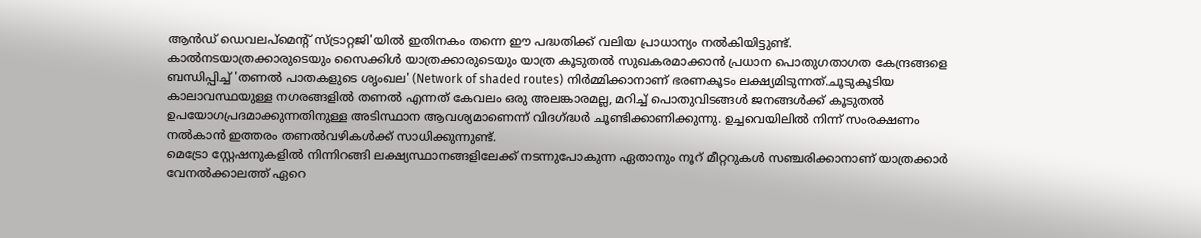ആൻഡ് ഡെവലപ്‌മെന്റ് സ്ട്രാറ്റജി'യിൽ ഇതിനകം തന്നെ ഈ പദ്ധതിക്ക് വലിയ പ്രാധാന്യം നൽകിയിട്ടുണ്ട്. കാൽനടയാത്രക്കാരുടെയും സൈക്കിൾ യാത്രക്കാരുടെയും യാത്ര കൂടുതൽ സുഖകരമാക്കാൻ പ്രധാന പൊതുഗതാഗത കേന്ദ്രങ്ങളെ ബന്ധിപ്പിച്ച് 'തണൽ പാതകളുടെ ശൃംഖല' (Network of shaded routes) നിർമ്മിക്കാനാണ് ഭരണകൂടം ലക്ഷ്യമിടുന്നത്.ചൂടുകൂടിയ കാലാവസ്ഥയുള്ള നഗരങ്ങളിൽ തണൽ എന്നത് കേവലം ഒരു അലങ്കാരമല്ല, മറിച്ച് പൊതുവിടങ്ങൾ ജനങ്ങൾക്ക് കൂടുതൽ ഉപയോഗപ്രദമാക്കുന്നതിനുള്ള അടിസ്ഥാന ആവശ്യമാണെന്ന് വിദഗ്ദ്ധർ ചൂണ്ടിക്കാണിക്കുന്നു. ഉച്ചവെയിലിൽ നിന്ന് സംരക്ഷണം നൽകാൻ ഇത്തരം തണൽവഴികൾക്ക് സാധിക്കുന്നുണ്ട്.
മെട്രോ സ്റ്റേഷനുകളിൽ നിന്നിറങ്ങി ലക്ഷ്യസ്ഥാനങ്ങളിലേക്ക് നടന്നുപോകുന്ന ഏതാനും നൂറ് മീറ്ററുകൾ സഞ്ചരിക്കാനാണ് യാത്രക്കാർ വേനൽക്കാലത്ത് ഏറെ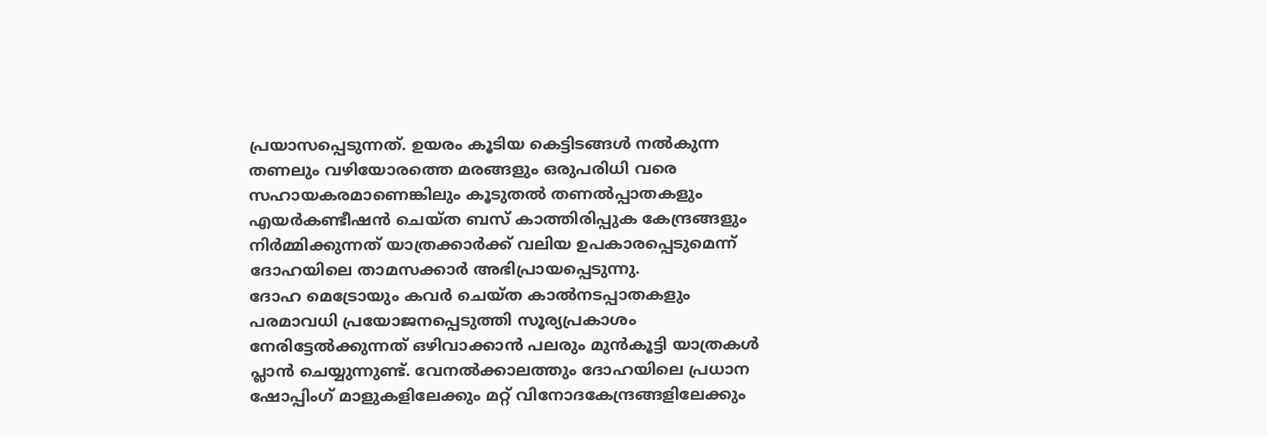പ്രയാസപ്പെടുന്നത്. ഉയരം കൂടിയ കെട്ടിടങ്ങൾ നൽകുന്ന തണലും വഴിയോരത്തെ മരങ്ങളും ഒരുപരിധി വരെ സഹായകരമാണെങ്കിലും കൂടുതൽ തണൽപ്പാതകളും എയർകണ്ടീഷൻ ചെയ്ത ബസ് കാത്തിരിപ്പുക കേന്ദ്രങ്ങളും നിർമ്മിക്കുന്നത് യാത്രക്കാർക്ക് വലിയ ഉപകാരപ്പെടുമെന്ന് ദോഹയിലെ താമസക്കാർ അഭിപ്രായപ്പെടുന്നു.
ദോഹ മെട്രോയും കവർ ചെയ്ത കാൽനടപ്പാതകളും പരമാവധി പ്രയോജനപ്പെടുത്തി സൂര്യപ്രകാശം നേരിട്ടേൽക്കുന്നത് ഒഴിവാക്കാൻ പലരും മുൻകൂട്ടി യാത്രകൾ പ്ലാൻ ചെയ്യുന്നുണ്ട്. വേനൽക്കാലത്തും ദോഹയിലെ പ്രധാന ഷോപ്പിംഗ് മാളുകളിലേക്കും മറ്റ് വിനോദകേന്ദ്രങ്ങളിലേക്കും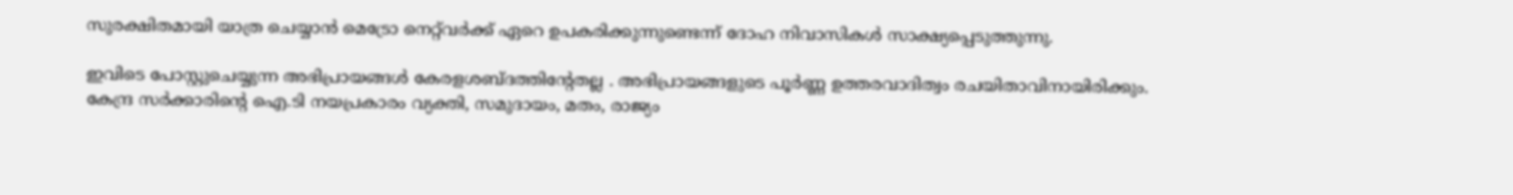സുരക്ഷിതമായി യാത്ര ചെയ്യാൻ മെട്രോ നെറ്റ്‌വർക്ക് ഏറെ ഉപകരിക്കുന്നുണ്ടെന്ന് ദോഹ നിവാസികൾ സാക്ഷ്യപ്പെടുത്തുന്നു.

ഇവിടെ പോസ്റ്റുചെയ്യുന്ന അഭിപ്രായങ്ങള്‍ കേരളശബ്‌ദത്തിന്റേതല്ല . അഭിപ്രായങ്ങളുടെ പൂര്‍ണ്ണ ഉത്തരവാദിത്വം രചയിതാവിനായിരിക്കും. കേന്ദ്ര സർക്കാരിന്റെ ഐ.ടി നയപ്രകാരം വ്യക്തി, സമുദായം, മതം, രാജ്യം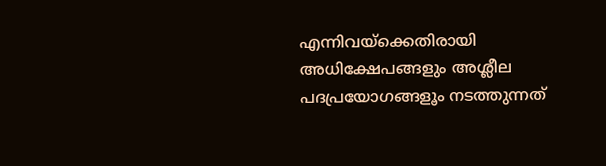എന്നിവയ്ക്കെതിരായി അധിക്ഷേപങ്ങളും അശ്ലീല പദപ്രയോഗങ്ങളൂം നടത്തുന്നത്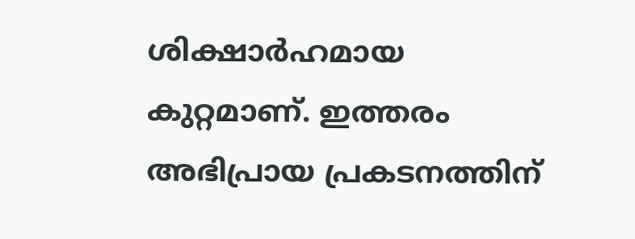ശിക്ഷാര്‍ഹമായ കുറ്റമാണ്. ഇത്തരം അഭിപ്രായ പ്രകടനത്തിന്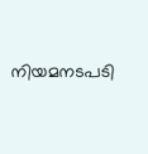നിയമനടപടി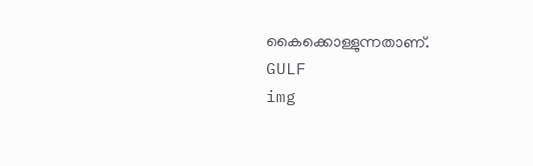കൈക്കൊള്ളുന്നതാണ്.
GULF
img